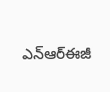ఎన్ఆర్ఈజీ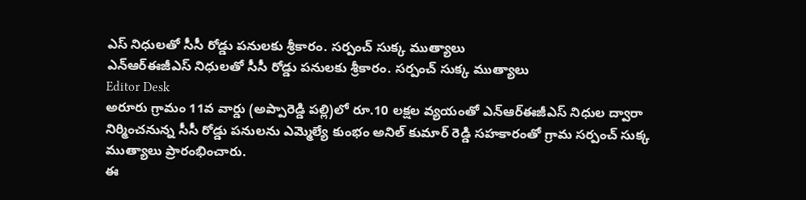ఎస్ నిధులతో సీసీ రోడ్డు పనులకు శ్రీకారం. సర్పంచ్ సుక్క ముత్యాలు
ఎన్ఆర్ఈజీఎస్ నిధులతో సీసీ రోడ్డు పనులకు శ్రీకారం. సర్పంచ్ సుక్క ముత్యాలు
Editor Desk
అరూరు గ్రామం 11వ వార్డు (అప్పారెడ్డి పల్లి)లో రూ.10 లక్షల వ్యయంతో ఎన్ఆర్ఈజీఎస్ నిధుల ద్వారా నిర్మించనున్న సీసీ రోడ్డు పనులను ఎమ్మెల్యే కుంభం అనిల్ కుమార్ రెడ్డి సహకారంతో గ్రామ సర్పంచ్ సుక్క ముత్యాలు ప్రారంభించారు.
ఈ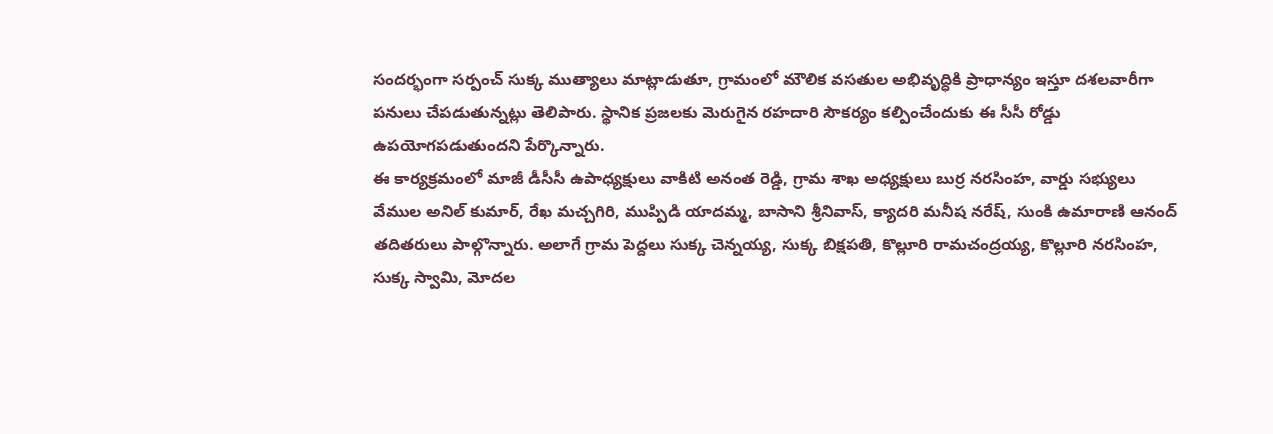సందర్భంగా సర్పంచ్ సుక్క ముత్యాలు మాట్లాడుతూ, గ్రామంలో మౌలిక వసతుల అభివృద్ధికి ప్రాధాన్యం ఇస్తూ దశలవారీగా పనులు చేపడుతున్నట్లు తెలిపారు. స్థానిక ప్రజలకు మెరుగైన రహదారి సౌకర్యం కల్పించేందుకు ఈ సీసీ రోడ్డు ఉపయోగపడుతుందని పేర్కొన్నారు.
ఈ కార్యక్రమంలో మాజీ డీసీసీ ఉపాధ్యక్షులు వాకిటి అనంత రెడ్డి, గ్రామ శాఖ అధ్యక్షులు బుర్ర నరసింహ, వార్డు సభ్యులు వేముల అనిల్ కుమార్, రేఖ మచ్చగిరి, ముప్పిడి యాదమ్మ, బాసాని శ్రీనివాస్, క్యాదరి మనీష నరేష్, సుంకి ఉమారాణి ఆనంద్ తదితరులు పాల్గొన్నారు. అలాగే గ్రామ పెద్దలు సుక్క చెన్నయ్య, సుక్క బిక్షపతి, కొల్లూరి రామచంద్రయ్య, కొల్లూరి నరసింహ, సుక్క స్వామి, మోదల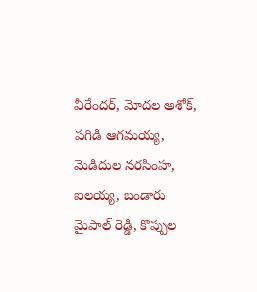వీరేందర్, మోదల అశోక్, పగిడి ఆగమయ్య, మెడిదుల నరసింహ, ఐలయ్య, బండారు మైపాల్ రెడ్డి, కొప్పుల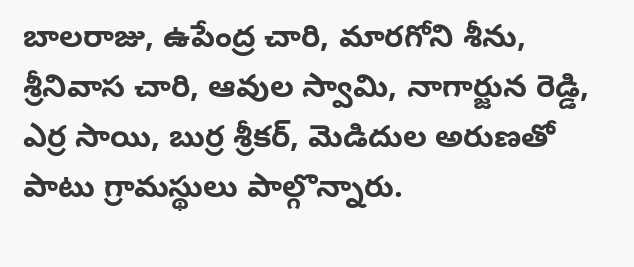బాలరాజు, ఉపేంద్ర చారి, మారగోని శీను, శ్రీనివాస చారి, ఆవుల స్వామి, నాగార్జున రెడ్డి, ఎర్ర సాయి, బుర్ర శ్రీకర్, మెడిదుల అరుణతో పాటు గ్రామస్థులు పాల్గొన్నారు.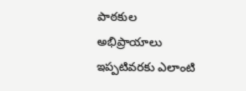పాఠకుల అభిప్రాయాలు
ఇప్పటివరకు ఎలాంటి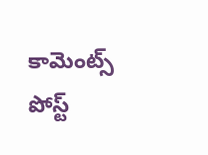కామెంట్స్ పోస్ట్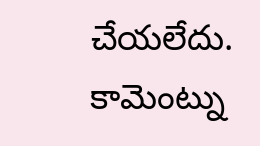చేయలేదు.
కామెంట్ను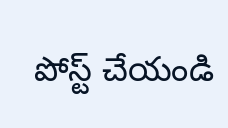పోస్ట్ చేయండి